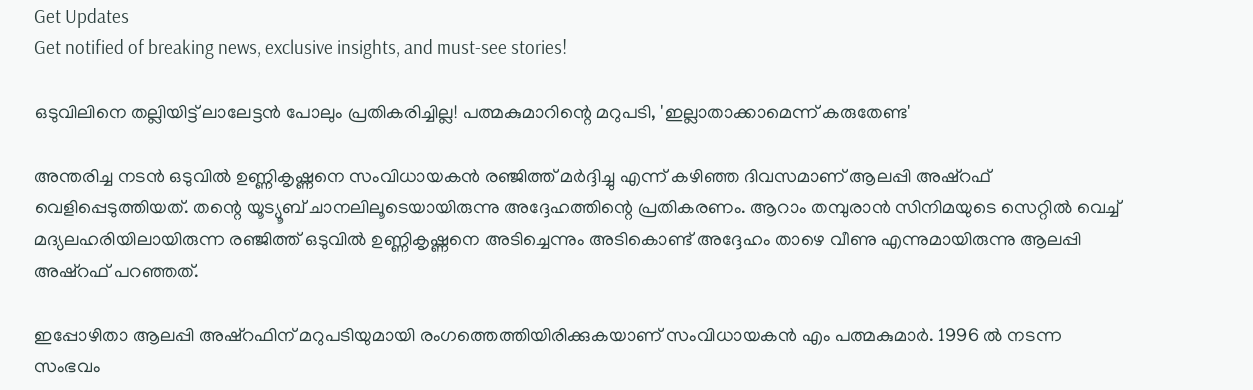Get Updates
Get notified of breaking news, exclusive insights, and must-see stories!

ഒടുവിലിനെ തല്ലിയിട്ട് ലാലേട്ടന്‍ പോലും പ്രതികരിച്ചില്ല! പത്മകുമാറിന്റെ മറുപടി, 'ഇല്ലാതാക്കാമെന്ന്‌ കരുതേണ്ട'

അന്തരിച്ച നടന്‍ ഒടുവില്‍ ഉണ്ണികൃഷ്ണനെ സംവിധായകന്‍ രഞ്ജിത്ത് മര്‍ദ്ദിച്ചു എന്ന് കഴിഞ്ഞ ദിവസമാണ് ആലപ്പി അഷ്‌റഫ് വെളിപ്പെടുത്തിയത്. തന്റെ യൂട്യൂബ് ചാനലിലൂടെയായിരുന്നു അദ്ദേഹത്തിന്റെ പ്രതികരണം. ആറാം തമ്പുരാന്‍ സിനിമയുടെ സെറ്റില്‍ വെച്ച് മദ്യലഹരിയിലായിരുന്ന രഞ്ജിത്ത് ഒടുവില്‍ ഉണ്ണികൃഷ്ണനെ അടിച്ചെന്നും അടികൊണ്ട് അദ്ദേഹം താഴെ വീണു എന്നുമായിരുന്നു ആലപ്പി അഷ്‌റഫ് പറഞ്ഞത്.

ഇപ്പോഴിതാ ആലപ്പി അഷ്‌റഫിന് മറുപടിയുമായി രംഗത്തെത്തിയിരിക്കുകയാണ് സംവിധായകന്‍ എം പത്മകുമാര്‍. 1996 ല്‍ നടന്ന സംഭവം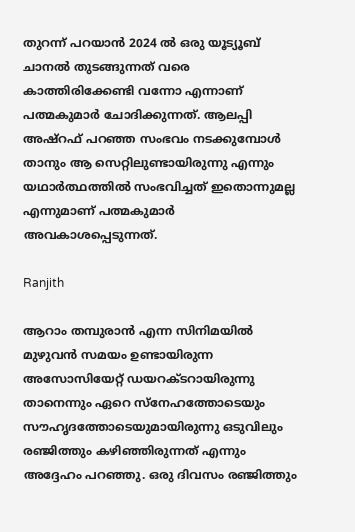തുറന്ന് പറയാന്‍ 2024 ല്‍ ഒരു യൂട്യൂബ് ചാനല്‍ തുടങ്ങുന്നത് വരെ കാത്തിരിക്കേണ്ടി വന്നോ എന്നാണ് പത്മകുമാര്‍ ചോദിക്കുന്നത്. ആലപ്പി അഷ്‌റഫ് പറഞ്ഞ സംഭവം നടക്കുമ്പോള്‍ താനും ആ സെറ്റിലുണ്ടായിരുന്നു എന്നും യഥാര്‍ത്ഥത്തില്‍ സംഭവിച്ചത് ഇതൊന്നുമല്ല എന്നുമാണ് പത്മകുമാര്‍ അവകാശപ്പെടുന്നത്.

Ranjith

ആറാം തമ്പുരാന്‍ എന്ന സിനിമയില്‍ മുഴുവന്‍ സമയം ഉണ്ടായിരുന്ന അസോസിയേറ്റ് ഡയറക്ടറായിരുന്നു താനെന്നും ഏറെ സ്‌നേഹത്തോടെയും സൗഹൃദത്തോടെയുമായിരുന്നു ഒടുവിലും രഞ്ജിത്തും കഴിഞ്ഞിരുന്നത് എന്നും അദ്ദേഹം പറഞ്ഞു. ഒരു ദിവസം രഞ്ജിത്തും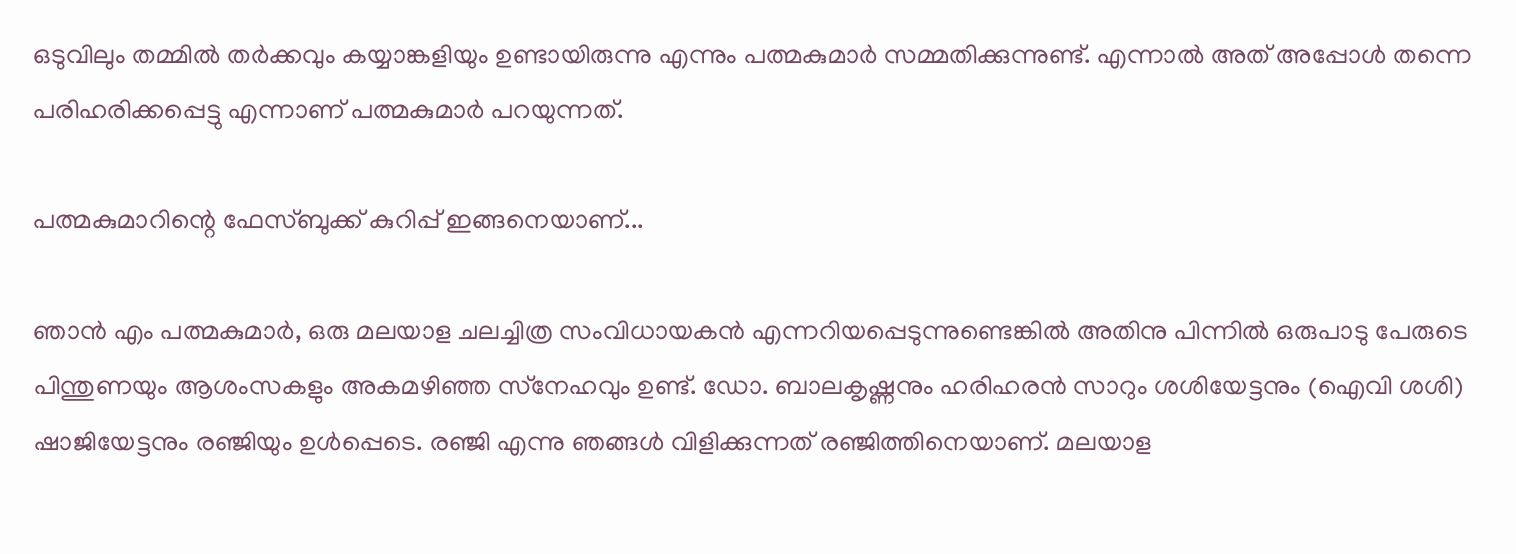ഒടുവിലും തമ്മില്‍ തര്‍ക്കവും കയ്യാങ്കളിയും ഉണ്ടായിരുന്നു എന്നും പത്മകുമാര്‍ സമ്മതിക്കുന്നുണ്ട്. എന്നാല്‍ അത് അപ്പോള്‍ തന്നെ പരിഹരിക്കപ്പെട്ടു എന്നാണ് പത്മകുമാര്‍ പറയുന്നത്.

പത്മകുമാറിന്റെ ഫേസ്ബുക്ക് കുറിപ്പ് ഇങ്ങനെയാണ്...

ഞാന്‍ എം പത്മകുമാര്‍, ഒരു മലയാള ചലച്ചിത്ര സംവിധായകന്‍ എന്നറിയപ്പെടുന്നുണ്ടെങ്കില്‍ അതിനു പിന്നില്‍ ഒരുപാടു പേരുടെ പിന്തുണയും ആശംസകളും അകമഴിഞ്ഞ സ്‌നേഹവും ഉണ്ട്. ഡോ. ബാലകൃഷ്ണനും ഹരിഹരന്‍ സാറും ശശിയേട്ടനും (ഐവി ശശി) ഷാജിയേട്ടനും രഞ്ജിയും ഉള്‍പ്പെടെ. രഞ്ജി എന്നു ഞങ്ങള്‍ വിളിക്കുന്നത് രഞ്ജിത്തിനെയാണ്. മലയാള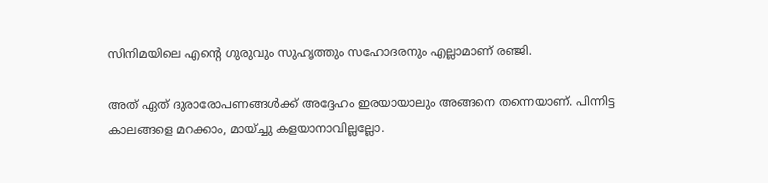സിനിമയിലെ എന്റെ ഗുരുവും സുഹൃത്തും സഹോദരനും എല്ലാമാണ് രഞ്ജി.

അത് ഏത് ദുരാരോപണങ്ങള്‍ക്ക് അദ്ദേഹം ഇരയായാലും അങ്ങനെ തന്നെയാണ്. പിന്നിട്ട കാലങ്ങളെ മറക്കാം, മായ്ച്ചു കളയാനാവില്ലല്ലോ.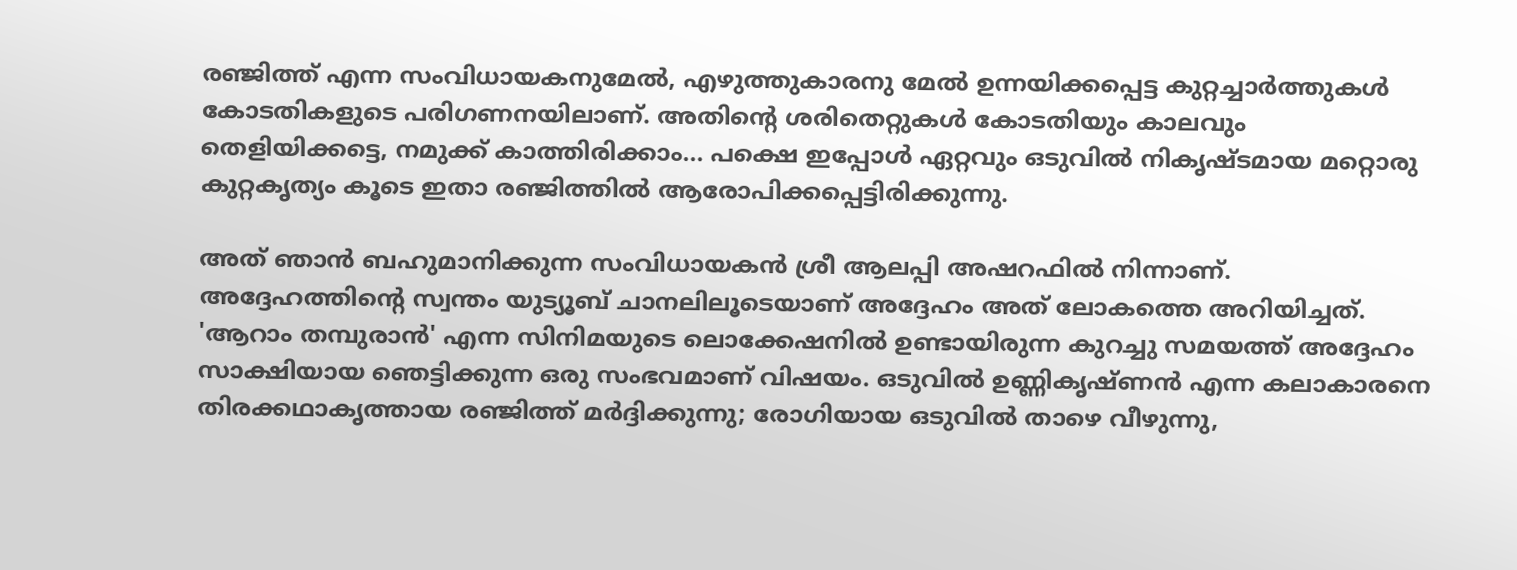രഞ്ജിത്ത് എന്ന സംവിധായകനുമേല്‍, എഴുത്തുകാരനു മേല്‍ ഉന്നയിക്കപ്പെട്ട കുറ്റച്ചാര്‍ത്തുകള്‍ കോടതികളുടെ പരിഗണനയിലാണ്. അതിന്റെ ശരിതെറ്റുകള്‍ കോടതിയും കാലവും തെളിയിക്കട്ടെ, നമുക്ക് കാത്തിരിക്കാം... പക്ഷെ ഇപ്പോള്‍ ഏറ്റവും ഒടുവില്‍ നികൃഷ്ടമായ മറ്റൊരു കുറ്റകൃത്യം കൂടെ ഇതാ രഞ്ജിത്തില്‍ ആരോപിക്കപ്പെട്ടിരിക്കുന്നു.

അത് ഞാന്‍ ബഹുമാനിക്കുന്ന സംവിധായകന്‍ ശ്രീ ആലപ്പി അഷറഫില്‍ നിന്നാണ്. അദ്ദേഹത്തിന്റെ സ്വന്തം യുട്യൂബ് ചാനലിലൂടെയാണ് അദ്ദേഹം അത് ലോകത്തെ അറിയിച്ചത്. 'ആറാം തമ്പുരാന്‍' എന്ന സിനിമയുടെ ലൊക്കേഷനില്‍ ഉണ്ടായിരുന്ന കുറച്ചു സമയത്ത് അദ്ദേഹം സാക്ഷിയായ ഞെട്ടിക്കുന്ന ഒരു സംഭവമാണ് വിഷയം. ഒടുവില്‍ ഉണ്ണികൃഷ്ണന്‍ എന്ന കലാകാരനെ തിരക്കഥാകൃത്തായ രഞ്ജിത്ത് മര്‍ദ്ദിക്കുന്നു; രോഗിയായ ഒടുവില്‍ താഴെ വീഴുന്നു,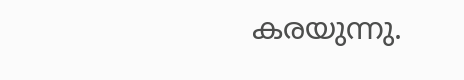കരയുന്നു.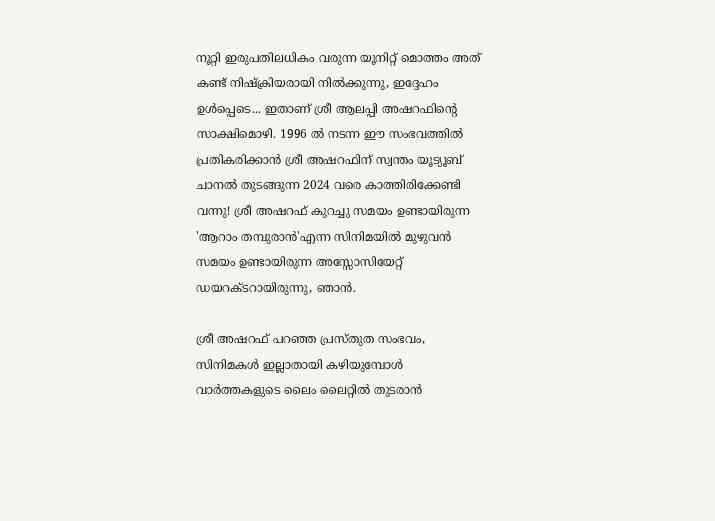നൂറ്റി ഇരുപതിലധികം വരുന്ന യൂനിറ്റ് മൊത്തം അത് കണ്ട് നിഷ്‌ക്രിയരായി നില്‍ക്കുന്നു, ഇദ്ദേഹം ഉള്‍പ്പെടെ... ഇതാണ് ശ്രീ ആലപ്പി അഷറഫിന്റെ സാക്ഷിമൊഴി. 1996 ല്‍ നടന്ന ഈ സംഭവത്തില്‍ പ്രതികരിക്കാന്‍ ശ്രീ അഷറഫിന് സ്വന്തം യൂട്യൂബ് ചാനല്‍ തുടങ്ങുന്ന 2024 വരെ കാത്തിരിക്കേണ്ടി വന്നു! ശ്രീ അഷറഫ് കുറച്ചു സമയം ഉണ്ടായിരുന്ന 'ആറാം തമ്പുരാന്‍'എന്ന സിനിമയില്‍ മുഴുവന്‍ സമയം ഉണ്ടായിരുന്ന അസ്സോസിയേറ്റ് ഡയറക്ടറായിരുന്നു, ഞാന്‍.

ശ്രീ അഷറഫ് പറഞ്ഞ പ്രസ്തുത സംഭവം, സിനിമകള്‍ ഇല്ലാതായി കഴിയുമ്പോള്‍ വാര്‍ത്തകളുടെ ലൈം ലൈറ്റില്‍ തുടരാന്‍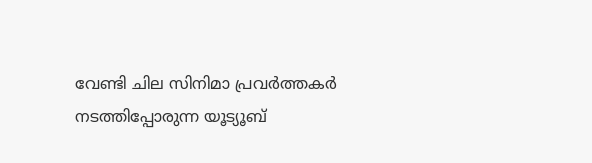വേണ്ടി ചില സിനിമാ പ്രവര്‍ത്തകര്‍ നടത്തിപ്പോരുന്ന യൂട്യൂബ്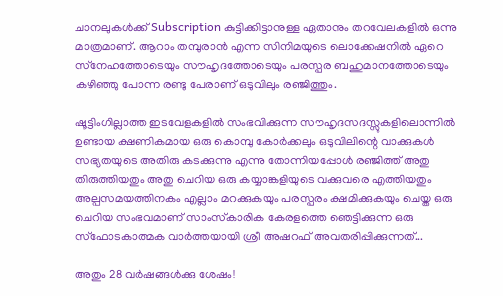ചാനലുകള്‍ക്ക് Subscription കുട്ടിക്കിട്ടാനുള്ള ഏതാനും തറവേലകളില്‍ ഒന്നു മാത്രമാണ്. ആറാം തമ്പുരാന്‍ എന്ന സിനിമയുടെ ലൊക്കേഷനില്‍ ഏറെ സ്‌നേഹത്തോടെയും സൗഹൃദത്തോടെയും പരസ്പര ബഹുമാനത്തോടെയും കഴിഞ്ഞു പോന്ന രണ്ടു പേരാണ് ഒടുവിലും രഞ്ജിത്തും.

ഷൂട്ടിംഗില്ലാത്ത ഇടവേളകളില്‍ സംഭവിക്കുന്ന സൗഹൃദസദസ്സുകളിലൊന്നില്‍ ഉണ്ടായ ക്ഷണികമായ ഒരു കൊമ്പു കോര്‍ക്കലും ഒടുവിലിന്റെ വാക്കുകള്‍ സഭ്യതയുടെ അതിരു കടക്കുന്നു എന്നു തോന്നിയപ്പോള്‍ രഞ്ജിത്ത് അതു തിരുത്തിയതും അതു ചെറിയ ഒരു കയ്യാങ്കളിയുടെ വക്കുവരെ എത്തിയതും അല്പസമയത്തിനകം എല്ലാം മറക്കുകയും പരസ്പരം ക്ഷമിക്കുകയും ചെയ്ത ഒരു ചെറിയ സംഭവമാണ് സാംസ്‌കാരിക കേരളത്തെ ഞെട്ടിക്കുന്ന ഒരു സ്‌ഫോടകാത്മക വാര്‍ത്തയായി ശ്രീ അഷറഫ് അവതരിപ്പിക്കുന്നത്...

അതും 28 വര്‍ഷങ്ങള്‍ക്കു ശേഷം!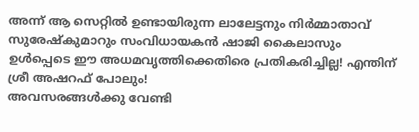അന്ന് ആ സെറ്റില്‍ ഉണ്ടായിരുന്ന ലാലേട്ടനും നിര്‍മ്മാതാവ് സുരേഷ്‌കുമാറും സംവിധായകന്‍ ഷാജി കൈലാസും ഉള്‍പ്പെടെ ഈ അധമവൃത്തിക്കെതിരെ പ്രതികരിച്ചില്ല! എന്തിന് ശ്രീ അഷറഫ് പോലും!
അവസരങ്ങള്‍ക്കു വേണ്ടി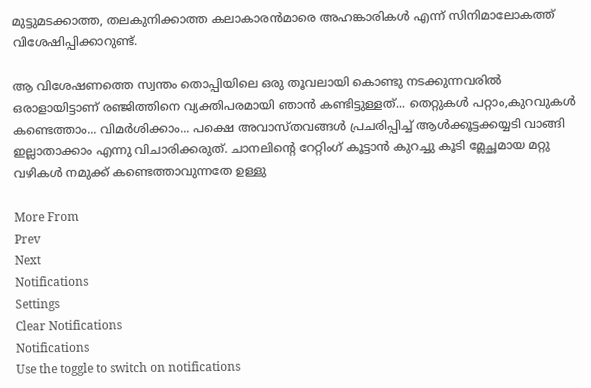മുട്ടുമടക്കാത്ത, തലകുനിക്കാത്ത കലാകാരന്‍മാരെ അഹങ്കാരികള്‍ എന്ന് സിനിമാലോകത്ത് വിശേഷിപ്പിക്കാറുണ്ട്.

ആ വിശേഷണത്തെ സ്വന്തം തൊപ്പിയിലെ ഒരു തൂവലായി കൊണ്ടു നടക്കുന്നവരില്‍ ഒരാളായിട്ടാണ് രഞ്ജിത്തിനെ വ്യക്തിപരമായി ഞാന്‍ കണ്ടിട്ടുള്ളത്... തെറ്റുകള്‍ പറ്റാം,കുറവുകള്‍ കണ്ടെത്താം... വിമര്‍ശിക്കാം... പക്ഷെ അവാസ്തവങ്ങള്‍ പ്രചരിപ്പിച്ച് ആള്‍ക്കൂട്ടക്കയ്യടി വാങ്ങി ഇല്ലാതാക്കാം എന്നു വിചാരിക്കരുത്. ചാനലിന്റെ റേറ്റിംഗ് കൂട്ടാന്‍ കുറച്ചു കൂടി മ്ലേച്ഛമായ മറ്റു വഴികള്‍ നമുക്ക് കണ്ടെത്താവുന്നതേ ഉള്ളു

More From
Prev
Next
Notifications
Settings
Clear Notifications
Notifications
Use the toggle to switch on notifications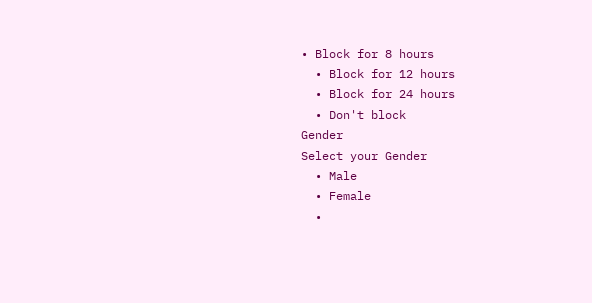• Block for 8 hours
  • Block for 12 hours
  • Block for 24 hours
  • Don't block
Gender
Select your Gender
  • Male
  • Female
  •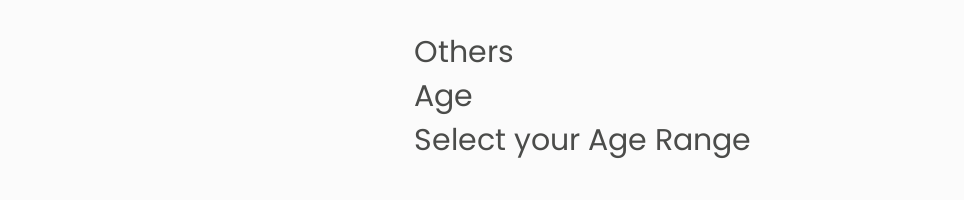Others
Age
Select your Age Range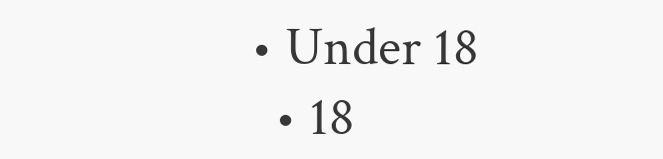• Under 18
  • 18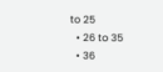to 25
  • 26 to 35
  • 36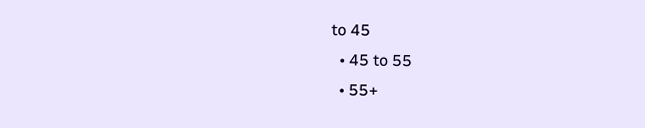to 45
  • 45 to 55
  • 55+